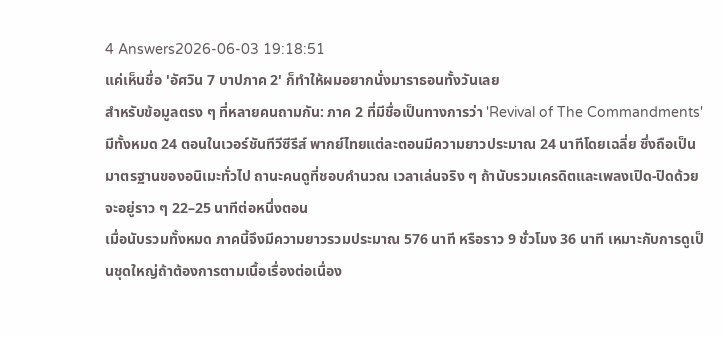4 Answers2026-06-03 19:18:51
แค่เห็นชื่อ 'อัศวิน 7 บาปภาค 2' ก็ทำให้ผมอยากนั่งมาราธอนทั้งวันเลย
สำหรับข้อมูลตรง ๆ ที่หลายคนถามกัน: ภาค 2 ที่มีชื่อเป็นทางการว่า 'Revival of The Commandments' มีทั้งหมด 24 ตอนในเวอร์ชันทีวีซีรีส์ พากย์ไทยแต่ละตอนมีความยาวประมาณ 24 นาทีโดยเฉลี่ย ซึ่งถือเป็นมาตรฐานของอนิเมะทั่วไป ถานะคนดูที่ชอบคำนวณ เวลาเล่นจริง ๆ ถ้านับรวมเครดิตและเพลงเปิด-ปิดด้วย จะอยู่ราว ๆ 22–25 นาทีต่อหนึ่งตอน
เมื่อนับรวมทั้งหมด ภาคนี้จึงมีความยาวรวมประมาณ 576 นาที หรือราว 9 ชั่วโมง 36 นาที เหมาะกับการดูเป็นชุดใหญ่ถ้าต้องการตามเนื้อเรื่องต่อเนื่อง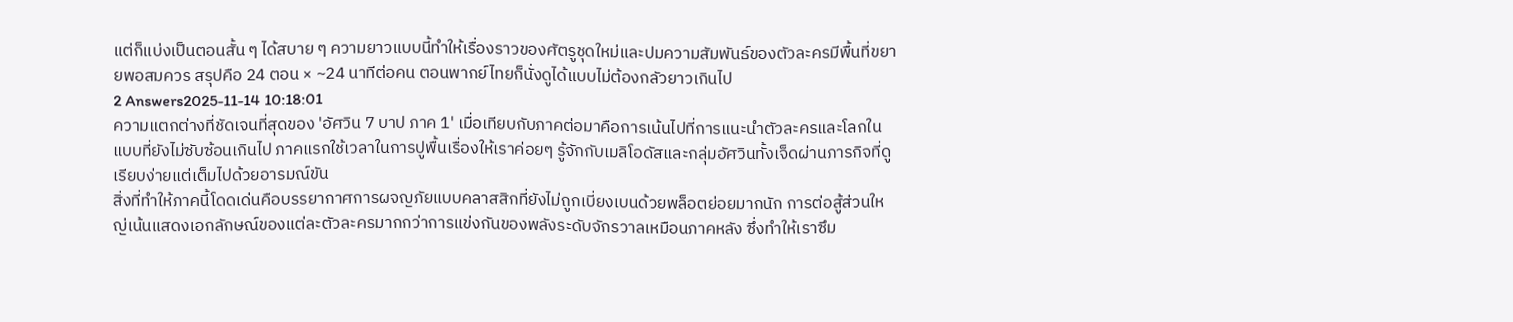แต่ก็แบ่งเป็นตอนสั้น ๆ ได้สบาย ๆ ความยาวแบบนี้ทำให้เรื่องราวของศัตรูชุดใหม่และปมความสัมพันธ์ของตัวละครมีพื้นที่ขยายพอสมควร สรุปคือ 24 ตอน × ~24 นาทีต่อคน ตอนพากย์ไทยก็นั่งดูได้แบบไม่ต้องกลัวยาวเกินไป
2 Answers2025-11-14 10:18:01
ความแตกต่างที่ชัดเจนที่สุดของ 'อัศวิน 7 บาป ภาค 1' เมื่อเทียบกับภาคต่อมาคือการเน้นไปที่การแนะนำตัวละครและโลกในแบบที่ยังไม่ซับซ้อนเกินไป ภาคแรกใช้เวลาในการปูพื้นเรื่องให้เราค่อยๆ รู้จักกับเมลิโอดัสและกลุ่มอัศวินทั้งเจ็ดผ่านภารกิจที่ดูเรียบง่ายแต่เต็มไปด้วยอารมณ์ขัน
สิ่งที่ทำให้ภาคนี้โดดเด่นคือบรรยากาศการผจญภัยแบบคลาสสิกที่ยังไม่ถูกเบี่ยงเบนด้วยพล็อตย่อยมากนัก การต่อสู้ส่วนใหญ่เน้นแสดงเอกลักษณ์ของแต่ละตัวละครมากกว่าการแข่งกันของพลังระดับจักรวาลเหมือนภาคหลัง ซึ่งทำให้เราซึม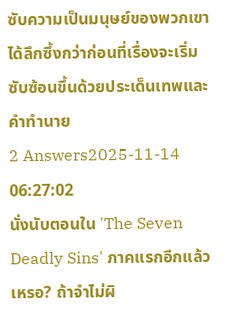ซับความเป็นมนุษย์ของพวกเขาได้ลึกซึ้งกว่าก่อนที่เรื่องจะเริ่มซับซ้อนขึ้นด้วยประเด็นเทพและคำทำนาย
2 Answers2025-11-14 06:27:02
นั่งนับตอนใน 'The Seven Deadly Sins' ภาคแรกอีกแล้วเหรอ? ถ้าจำไม่ผิ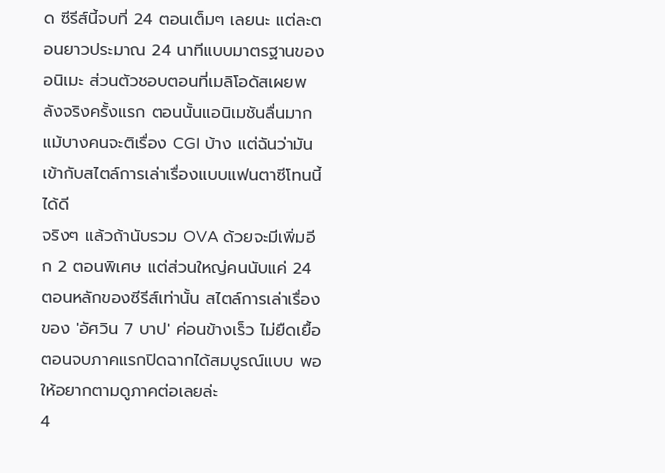ด ซีรีส์นี้จบที่ 24 ตอนเต็มๆ เลยนะ แต่ละตอนยาวประมาณ 24 นาทีแบบมาตรฐานของอนิเมะ ส่วนตัวชอบตอนที่เมลิโอดัสเผยพลังจริงครั้งแรก ตอนนั้นแอนิเมชันลื่นมาก แม้บางคนจะติเรื่อง CGI บ้าง แต่ฉันว่ามันเข้ากับสไตล์การเล่าเรื่องแบบแฟนตาซีโทนนี้ได้ดี
จริงๆ แล้วถ้านับรวม OVA ด้วยจะมีเพิ่มอีก 2 ตอนพิเศษ แต่ส่วนใหญ่คนนับแค่ 24 ตอนหลักของซีรีส์เท่านั้น สไตล์การเล่าเรื่องของ 'อัศวิน 7 บาป' ค่อนข้างเร็ว ไม่ยืดเยื้อ ตอนจบภาคแรกปิดฉากได้สมบูรณ์แบบ พอให้อยากตามดูภาคต่อเลยล่ะ
4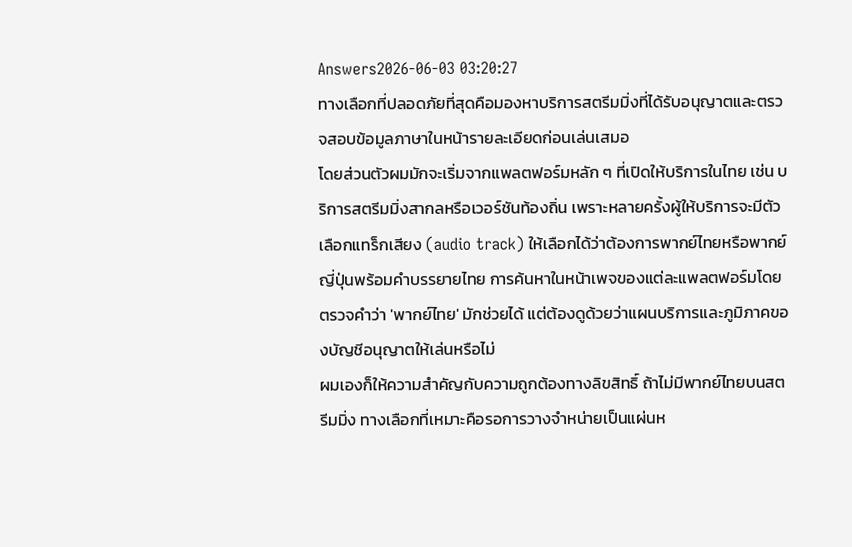Answers2026-06-03 03:20:27
ทางเลือกที่ปลอดภัยที่สุดคือมองหาบริการสตรีมมิ่งที่ได้รับอนุญาตและตรวจสอบข้อมูลภาษาในหน้ารายละเอียดก่อนเล่นเสมอ
โดยส่วนตัวผมมักจะเริ่มจากแพลตฟอร์มหลัก ๆ ที่เปิดให้บริการในไทย เช่น บริการสตรีมมิ่งสากลหรือเวอร์ชันท้องถิ่น เพราะหลายครั้งผู้ให้บริการจะมีตัวเลือกแทร็กเสียง (audio track) ให้เลือกได้ว่าต้องการพากย์ไทยหรือพากย์ญี่ปุ่นพร้อมคำบรรยายไทย การค้นหาในหน้าเพจของแต่ละแพลตฟอร์มโดยตรวจคำว่า 'พากย์ไทย' มักช่วยได้ แต่ต้องดูด้วยว่าแผนบริการและภูมิภาคของบัญชีอนุญาตให้เล่นหรือไม่
ผมเองก็ให้ความสำคัญกับความถูกต้องทางลิขสิทธิ์ ถ้าไม่มีพากย์ไทยบนสตรีมมิ่ง ทางเลือกที่เหมาะคือรอการวางจำหน่ายเป็นแผ่นห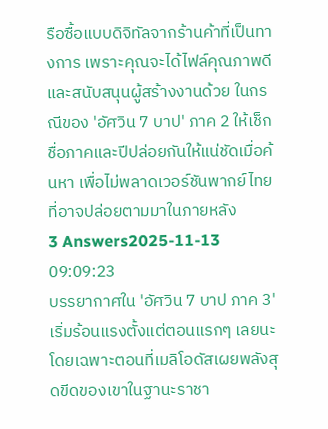รือซื้อแบบดิจิทัลจากร้านค้าที่เป็นทางการ เพราะคุณจะได้ไฟล์คุณภาพดีและสนับสนุนผู้สร้างงานด้วย ในกรณีของ 'อัศวิน 7 บาป' ภาค 2 ให้เช็กชื่อภาคและปีปล่อยกันให้แน่ชัดเมื่อค้นหา เพื่อไม่พลาดเวอร์ชันพากย์ไทยที่อาจปล่อยตามมาในภายหลัง
3 Answers2025-11-13 09:09:23
บรรยากาศใน 'อัศวิน 7 บาป ภาค 3' เริ่มร้อนแรงตั้งแต่ตอนแรกๆ เลยนะ โดยเฉพาะตอนที่เมลิโอดัสเผยพลังสุดขีดของเขาในฐานะราชา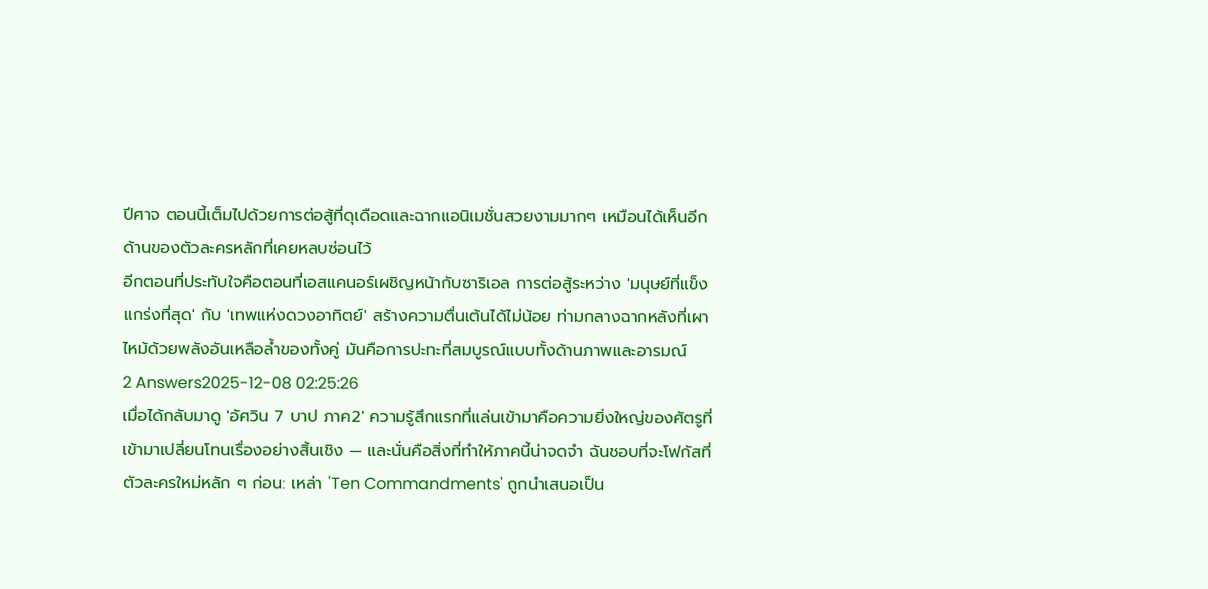ปีศาจ ตอนนี้เต็มไปด้วยการต่อสู้ที่ดุเดือดและฉากแอนิเมชั่นสวยงามมากๆ เหมือนได้เห็นอีกด้านของตัวละครหลักที่เคยหลบซ่อนไว้
อีกตอนที่ประทับใจคือตอนที่เอสแคนอร์เผชิญหน้ากับซาริเอล การต่อสู้ระหว่าง 'มนุษย์ที่แข็งแกร่งที่สุด' กับ 'เทพแห่งดวงอาทิตย์' สร้างความตื่นเต้นได้ไม่น้อย ท่ามกลางฉากหลังที่เผาไหม้ด้วยพลังอันเหลือล้ำของทั้งคู่ มันคือการปะทะที่สมบูรณ์แบบทั้งด้านภาพและอารมณ์
2 Answers2025-12-08 02:25:26
เมื่อได้กลับมาดู 'อัศวิน 7 บาป ภาค2' ความรู้สึกแรกที่แล่นเข้ามาคือความยิ่งใหญ่ของศัตรูที่เข้ามาเปลี่ยนโทนเรื่องอย่างสิ้นเชิง — และนั่นคือสิ่งที่ทำให้ภาคนี้น่าจดจำ ฉันชอบที่จะโฟกัสที่ตัวละครใหม่หลัก ๆ ก่อน: เหล่า 'Ten Commandments' ถูกนำเสนอเป็น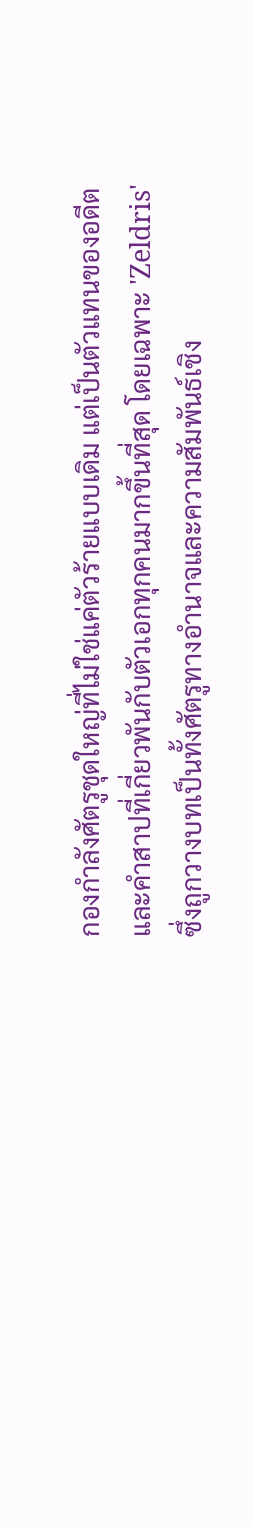กองกำลังศัตรูชุดใหญ่ที่ไม่ใช่แค่ตัวร้ายแบบเดิม แต่เป็นตัวแทนของอดีตและคำสาปที่เกี่ยวพันกับตัวเอกทุกคนมากขึ้นที่สุด โดยเฉพาะ 'Zeldris' ซึ่งถูกวางบทเป็นทั้งศัตรูทางอำนาจและความสัมพันธ์เชิง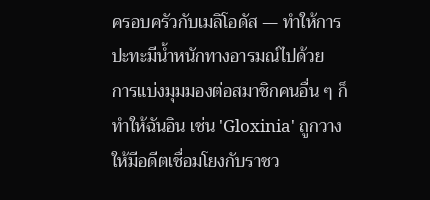ครอบครัวกับเมลิโอดัส — ทำให้การปะทะมีน้ำหนักทางอารมณ์ไปด้วย
การแบ่งมุมมองต่อสมาชิกคนอื่น ๆ ก็ทำให้ฉันอิน เช่น 'Gloxinia' ถูกวางให้มีอดีตเชื่อมโยงกับราชว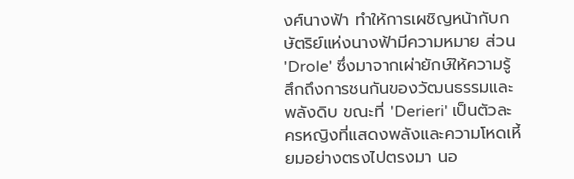งศ์นางฟ้า ทำให้การเผชิญหน้ากับกษัตริย์แห่งนางฟ้ามีความหมาย ส่วน 'Drole' ซึ่งมาจากเผ่ายักษ์ให้ความรู้สึกถึงการชนกันของวัฒนธรรมและพลังดิบ ขณะที่ 'Derieri' เป็นตัวละครหญิงที่แสดงพลังและความโหดเหี้ยมอย่างตรงไปตรงมา นอ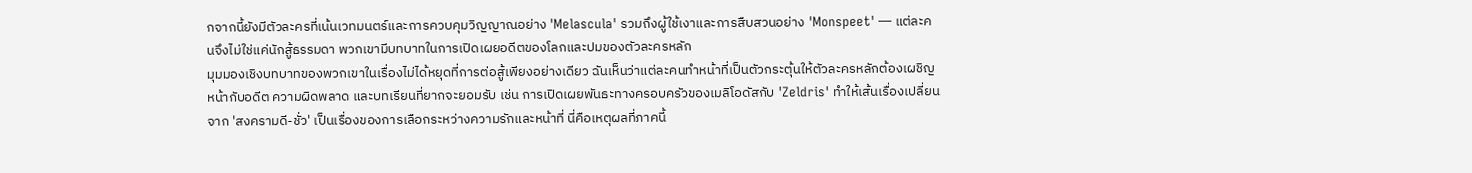กจากนี้ยังมีตัวละครที่เน้นเวทมนตร์และการควบคุมวิญญาณอย่าง 'Melascula' รวมถึงผู้ใช้เงาและการสืบสวนอย่าง 'Monspeet' — แต่ละคนจึงไม่ใช่แค่นักสู้ธรรมดา พวกเขามีบทบาทในการเปิดเผยอดีตของโลกและปมของตัวละครหลัก
มุมมองเชิงบทบาทของพวกเขาในเรื่องไม่ได้หยุดที่การต่อสู้เพียงอย่างเดียว ฉันเห็นว่าแต่ละคนทำหน้าที่เป็นตัวกระตุ้นให้ตัวละครหลักต้องเผชิญหน้ากับอดีต ความผิดพลาด และบทเรียนที่ยากจะยอมรับ เช่น การเปิดเผยพันธะทางครอบครัวของเมลิโอดัสกับ 'Zeldris' ทำให้เส้นเรื่องเปลี่ยนจาก 'สงครามดี-ชั่ว' เป็นเรื่องของการเลือกระหว่างความรักและหน้าที่ นี่คือเหตุผลที่ภาคนี้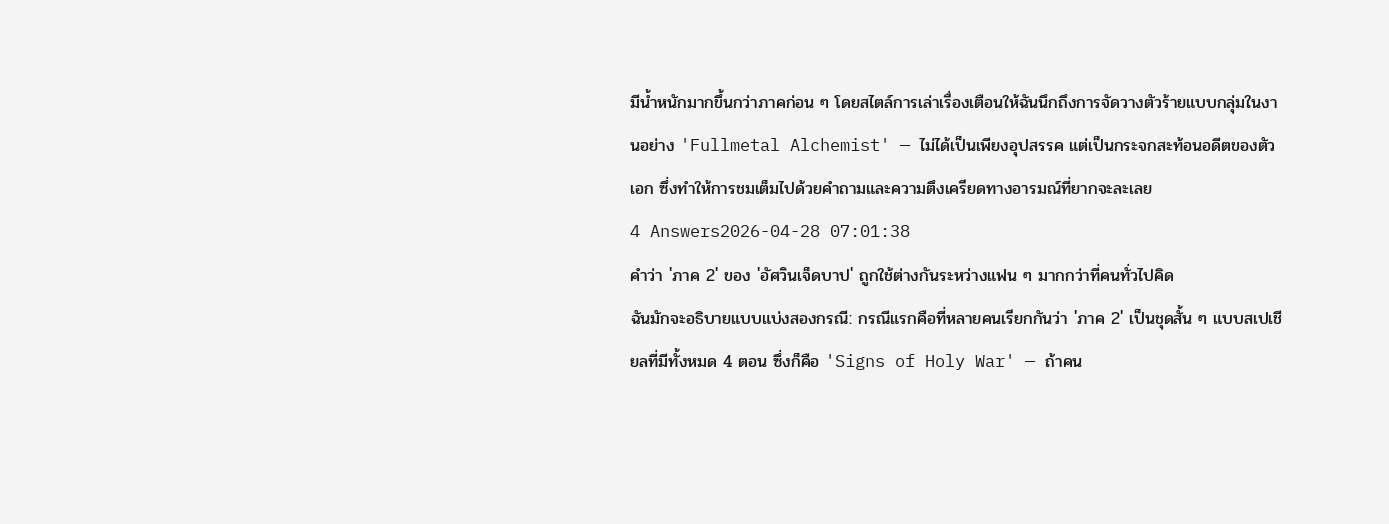มีน้ำหนักมากขึ้นกว่าภาคก่อน ๆ โดยสไตล์การเล่าเรื่องเตือนให้ฉันนึกถึงการจัดวางตัวร้ายแบบกลุ่มในงานอย่าง 'Fullmetal Alchemist' — ไม่ได้เป็นเพียงอุปสรรค แต่เป็นกระจกสะท้อนอดีตของตัวเอก ซึ่งทำให้การชมเต็มไปด้วยคำถามและความตึงเครียดทางอารมณ์ที่ยากจะละเลย
4 Answers2026-04-28 07:01:38
คำว่า 'ภาค 2' ของ 'อัศวินเจ็ดบาป' ถูกใช้ต่างกันระหว่างแฟน ๆ มากกว่าที่คนทั่วไปคิด
ฉันมักจะอธิบายแบบแบ่งสองกรณี: กรณีแรกคือที่หลายคนเรียกกันว่า 'ภาค 2' เป็นชุดสั้น ๆ แบบสเปเชียลที่มีทั้งหมด 4 ตอน ซึ่งก็คือ 'Signs of Holy War' — ถ้าคน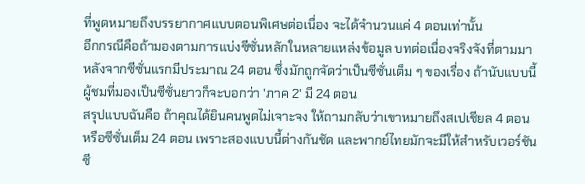ที่พูดหมายถึงบรรยากาศแบบตอนพิเศษต่อเนื่อง จะได้จำนวนแค่ 4 ตอนเท่านั้น
อีกกรณีคือถ้ามองตามการแบ่งซีซั่นหลักในหลายแหล่งข้อมูล บทต่อเนื่องจริงจังที่ตามมาหลังจากซีซั่นแรกมีประมาณ 24 ตอน ซึ่งมักถูกจัดว่าเป็นซีซั่นเต็ม ๆ ของเรื่อง ถ้านับแบบนี้ ผู้ชมที่มองเป็นซีซั่นยาวก็จะบอกว่า 'ภาค 2' มี 24 ตอน
สรุปแบบฉันคือ ถ้าคุณได้ยินคนพูดไม่เจาะจง ให้ถามกลับว่าเขาหมายถึงสเปเชียล 4 ตอน หรือซีซั่นเต็ม 24 ตอน เพราะสองแบบนี้ต่างกันชัด และพากย์ไทยมักจะมีให้สำหรับเวอร์ชันซี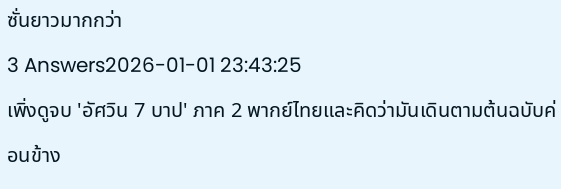ซั่นยาวมากกว่า
3 Answers2026-01-01 23:43:25
เพิ่งดูจบ 'อัศวิน 7 บาป' ภาค 2 พากย์ไทยและคิดว่ามันเดินตามต้นฉบับค่อนข้าง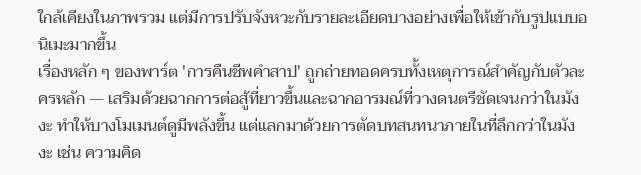ใกล้เคียงในภาพรวม แต่มีการปรับจังหวะกับรายละเอียดบางอย่างเพื่อให้เข้ากับรูปแบบอนิเมะมากขึ้น
เรื่องหลัก ๆ ของพาร์ต 'การคืนชีพคำสาป' ถูกถ่ายทอดครบทั้งเหตุการณ์สำคัญกับตัวละครหลัก — เสริมด้วยฉากการต่อสู้ที่ยาวขึ้นและฉากอารมณ์ที่วางดนตรีชัดเจนกว่าในมังงะ ทำให้บางโมเมนต์ดูมีพลังขึ้น แต่แลกมาด้วยการตัดบทสนทนาภายในที่ลึกกว่าในมังงะ เช่น ความคิด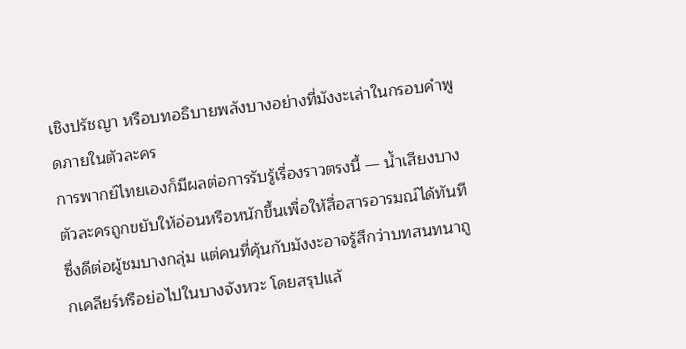เชิงปรัชญา หรือบทอธิบายพลังบางอย่างที่มังงะเล่าในกรอบคำพูดภายในตัวละคร
การพากย์ไทยเองก็มีผลต่อการรับรู้เรื่องราวตรงนี้ — น้ำเสียงบางตัวละครถูกขยับให้อ่อนหรือหนักขึ้นเพื่อให้สื่อสารอารมณ์ได้ทันที ซึ่งดีต่อผู้ชมบางกลุ่ม แต่คนที่คุ้นกับมังงะอาจรู้สึกว่าบทสนทนาถูกเคลียร์หรือย่อไปในบางจังหวะ โดยสรุปแล้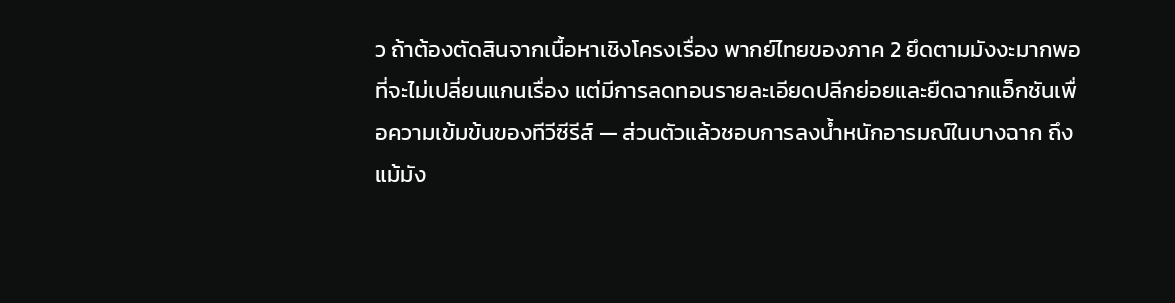ว ถ้าต้องตัดสินจากเนื้อหาเชิงโครงเรื่อง พากย์ไทยของภาค 2 ยึดตามมังงะมากพอที่จะไม่เปลี่ยนแกนเรื่อง แต่มีการลดทอนรายละเอียดปลีกย่อยและยืดฉากแอ็กชันเพื่อความเข้มข้นของทีวีซีรีส์ — ส่วนตัวแล้วชอบการลงน้ำหนักอารมณ์ในบางฉาก ถึงแม้มัง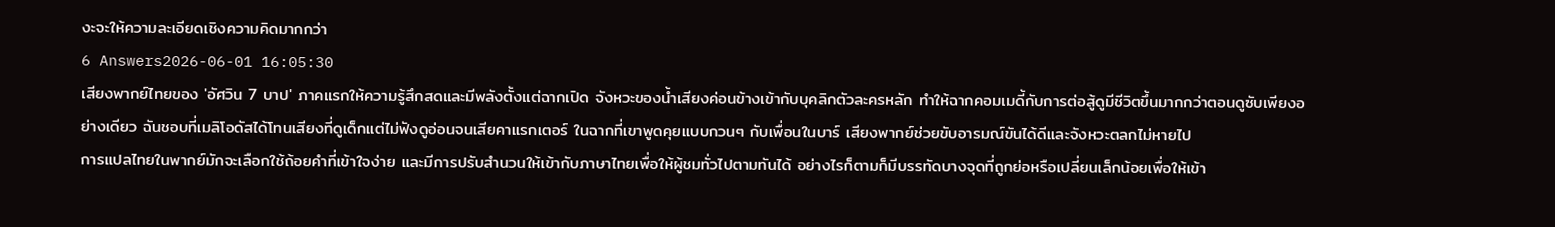งะจะให้ความละเอียดเชิงความคิดมากกว่า
6 Answers2026-06-01 16:05:30
เสียงพากย์ไทยของ 'อัศวิน 7 บาป' ภาคแรกให้ความรู้สึกสดและมีพลังตั้งแต่ฉากเปิด จังหวะของน้ำเสียงค่อนข้างเข้ากับบุคลิกตัวละครหลัก ทำให้ฉากคอมเมดี้กับการต่อสู้ดูมีชีวิตขึ้นมากกว่าตอนดูซับเพียงอย่างเดียว ฉันชอบที่เมลิโอดัสได้โทนเสียงที่ดูเด็กแต่ไม่ฟังดูอ่อนจนเสียคาแรกเตอร์ ในฉากที่เขาพูดคุยแบบกวนๆ กับเพื่อนในบาร์ เสียงพากย์ช่วยขับอารมณ์ขันได้ดีและจังหวะตลกไม่หายไป
การแปลไทยในพากย์มักจะเลือกใช้ถ้อยคำที่เข้าใจง่าย และมีการปรับสำนวนให้เข้ากับภาษาไทยเพื่อให้ผู้ชมทั่วไปตามทันได้ อย่างไรก็ตามก็มีบรรทัดบางจุดที่ถูกย่อหรือเปลี่ยนเล็กน้อยเพื่อให้เข้า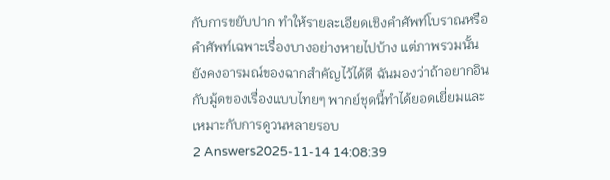กับการขยับปาก ทำให้รายละเอียดเชิงคำศัพท์โบราณหรือคำศัพท์เฉพาะเรื่องบางอย่างหายไปบ้าง แต่ภาพรวมนั้นยังคงอารมณ์ของฉากสำคัญไว้ได้ดี ฉันมองว่าถ้าอยากอินกับมู้ดของเรื่องแบบไทยๆ พากย์ชุดนี้ทำได้ยอดเยี่ยมและเหมาะกับการดูวนหลายรอบ
2 Answers2025-11-14 14:08:39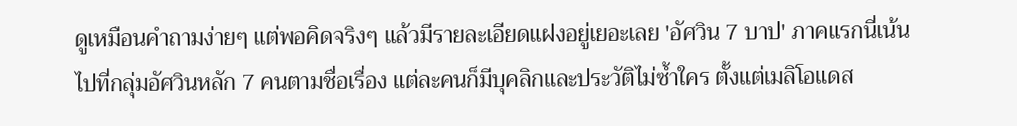ดูเหมือนคำถามง่ายๆ แต่พอคิดจริงๆ แล้วมีรายละเอียดแฝงอยู่เยอะเลย 'อัศวิน 7 บาป' ภาคแรกนี่เน้นไปที่กลุ่มอัศวินหลัก 7 คนตามชื่อเรื่อง แต่ละคนก็มีบุคลิกและประวัติไม่ซ้ำใคร ตั้งแต่เมลิโอแดส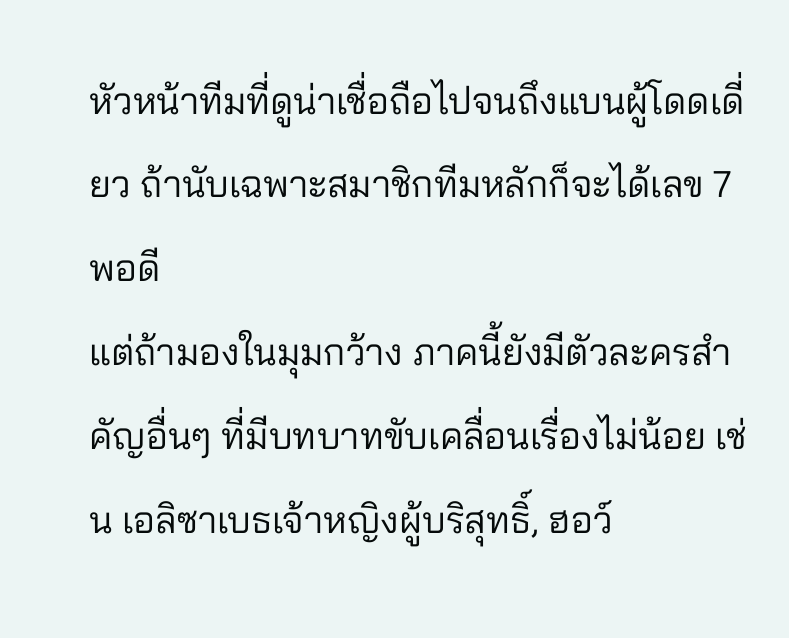หัวหน้าทีมที่ดูน่าเชื่อถือไปจนถึงแบนผู้โดดเดี่ยว ถ้านับเฉพาะสมาชิกทีมหลักก็จะได้เลข 7 พอดี
แต่ถ้ามองในมุมกว้าง ภาคนี้ยังมีตัวละครสำคัญอื่นๆ ที่มีบทบาทขับเคลื่อนเรื่องไม่น้อย เช่น เอลิซาเบธเจ้าหญิงผู้บริสุทธิ์, ฮอว์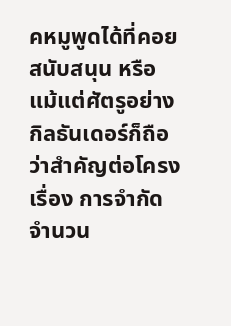คหมูพูดได้ที่คอยสนับสนุน หรือแม้แต่ศัตรูอย่างกิลธันเดอร์ก็ถือว่าสำคัญต่อโครงเรื่อง การจำกัดจำนวน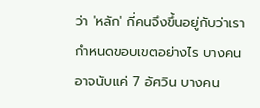ว่า 'หลัก' กี่คนจึงขึ้นอยู่กับว่าเรากำหนดขอบเขตอย่างไร บางคนอาจนับแค่ 7 อัศวิน บางคน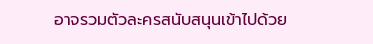อาจรวมตัวละครสนับสนุนเข้าไปด้วย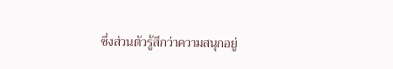ซึ่งส่วนตัวรู้สึกว่าความสนุกอยู่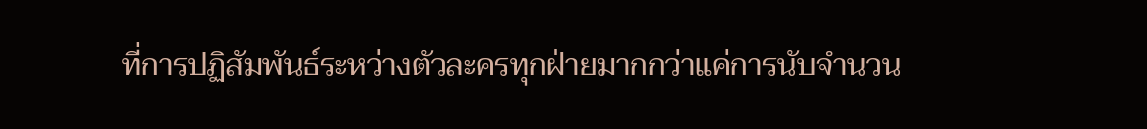ที่การปฏิสัมพันธ์ระหว่างตัวละครทุกฝ่ายมากกว่าแค่การนับจำนวน